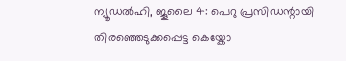ന്യൂഡൽഹി, ജൂലൈ 4: പെറു പ്രസിഡന്റായി തിരഞ്ഞെടുക്കപ്പെട്ട കെയ്കോ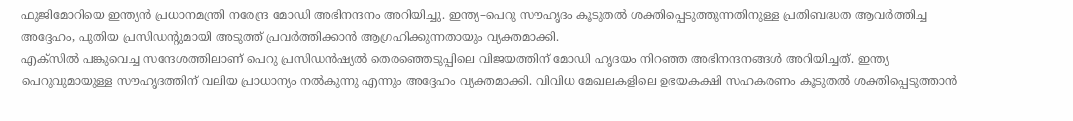ഫുജിമോറിയെ ഇന്ത്യൻ പ്രധാനമന്ത്രി നരേന്ദ്ര മോഡി അഭിനന്ദനം അറിയിച്ചു. ഇന്ത്യ–പെറു സൗഹൃദം കൂടുതൽ ശക്തിപ്പെടുത്തുന്നതിനുള്ള പ്രതിബദ്ധത ആവർത്തിച്ച അദ്ദേഹം, പുതിയ പ്രസിഡന്റുമായി അടുത്ത് പ്രവർത്തിക്കാൻ ആഗ്രഹിക്കുന്നതായും വ്യക്തമാക്കി.
എക്സിൽ പങ്കുവെച്ച സന്ദേശത്തിലാണ് പെറു പ്രസിഡൻഷ്യൽ തെരഞ്ഞെടുപ്പിലെ വിജയത്തിന് മോഡി ഹൃദയം നിറഞ്ഞ അഭിനന്ദനങ്ങൾ അറിയിച്ചത്. ഇന്ത്യ പെറുവുമായുള്ള സൗഹൃദത്തിന് വലിയ പ്രാധാന്യം നൽകുന്നു എന്നും അദ്ദേഹം വ്യക്തമാക്കി. വിവിധ മേഖലകളിലെ ഉഭയകക്ഷി സഹകരണം കൂടുതൽ ശക്തിപ്പെടുത്താൻ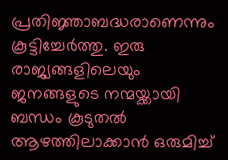പ്രതിജ്ഞാബദ്ധരാണെന്നും കൂട്ടിച്ചേർത്തു. ഇരു രാജ്യങ്ങളിലെയും ജനങ്ങളുടെ നന്മയ്ക്കായി ബന്ധം കൂടുതൽ ആഴത്തിലാക്കാൻ ഒരുമിച്ച്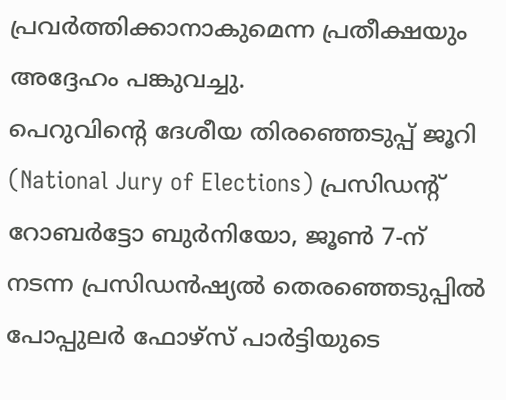പ്രവർത്തിക്കാനാകുമെന്ന പ്രതീക്ഷയും അദ്ദേഹം പങ്കുവച്ചു.
പെറുവിന്റെ ദേശീയ തിരഞ്ഞെടുപ്പ് ജൂറി (National Jury of Elections) പ്രസിഡന്റ് റോബർട്ടോ ബുർനിയോ, ജൂൺ 7-ന് നടന്ന പ്രസിഡൻഷ്യൽ തെരഞ്ഞെടുപ്പിൽ പോപ്പുലർ ഫോഴ്സ് പാർട്ടിയുടെ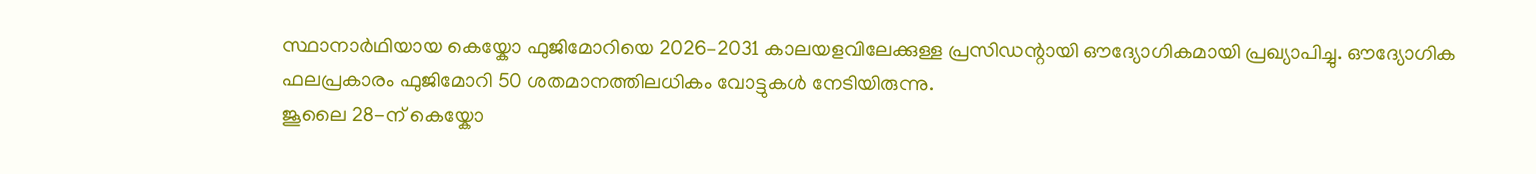സ്ഥാനാർഥിയായ കെയ്കോ ഫുജിമോറിയെ 2026–2031 കാലയളവിലേക്കുള്ള പ്രസിഡന്റായി ഔദ്യോഗികമായി പ്രഖ്യാപിച്ചു. ഔദ്യോഗിക ഫലപ്രകാരം ഫുജിമോറി 50 ശതമാനത്തിലധികം വോട്ടുകൾ നേടിയിരുന്നു.
ജൂലൈ 28-ന് കെയ്കോ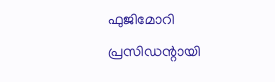ഫുജിമോറി പ്രസിഡന്റായി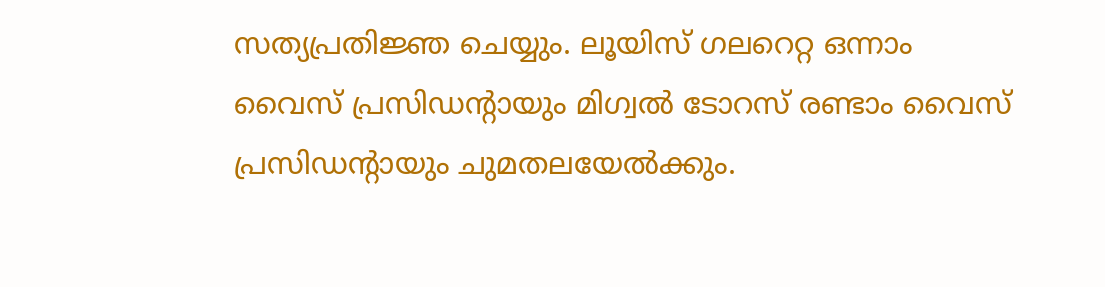സത്യപ്രതിജ്ഞ ചെയ്യും. ലൂയിസ് ഗലറെറ്റ ഒന്നാം വൈസ് പ്രസിഡന്റായും മിഗ്വൽ ടോറസ് രണ്ടാം വൈസ് പ്രസിഡന്റായും ചുമതലയേൽക്കും.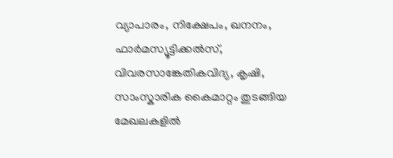വ്യാപാരം, നിക്ഷേപം, ഖനനം, ഫാർമസ്യൂട്ടിക്കൽസ്, വിവരസാങ്കേതികവിദ്യ, കൃഷി, സാംസ്കാരിക കൈമാറ്റം തുടങ്ങിയ മേഖലകളിൽ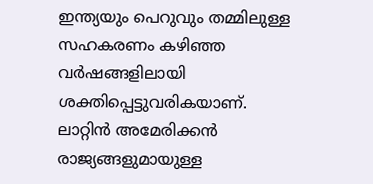ഇന്ത്യയും പെറുവും തമ്മിലുള്ള സഹകരണം കഴിഞ്ഞ വർഷങ്ങളിലായി ശക്തിപ്പെട്ടുവരികയാണ്. ലാറ്റിൻ അമേരിക്കൻ രാജ്യങ്ങളുമായുള്ള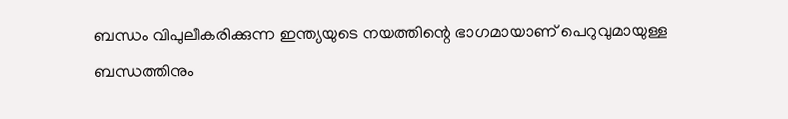ബന്ധം വിപുലീകരിക്കുന്ന ഇന്ത്യയുടെ നയത്തിന്റെ ഭാഗമായാണ് പെറുവുമായുള്ള ബന്ധത്തിനും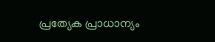പ്രത്യേക പ്രാധാന്യം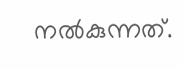നൽകുന്നത്.